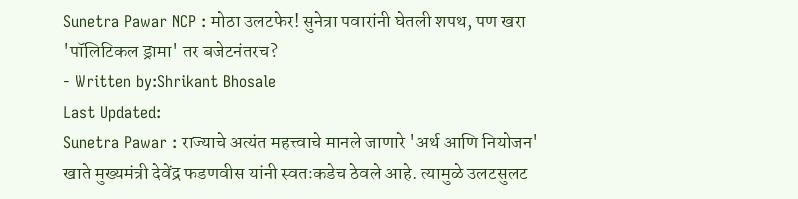Sunetra Pawar NCP : मोठा उलटफेर! सुनेत्रा पवारांनी घेतली शपथ, पण खरा 'पॉलिटिकल ड्रामा' तर बजेटनंतरच?
- Written by:Shrikant Bhosale
Last Updated:
Sunetra Pawar : राज्याचे अत्यंत महत्त्वाचे मानले जाणारे 'अर्थ आणि नियोजन' खाते मुख्यमंत्री देवेंद्र फडणवीस यांनी स्वतःकडेच ठेवले आहे. त्यामुळे उलटसुलट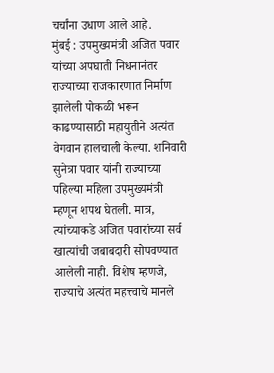चर्चांना उधाण आले आहे.
मुंबई : उपमुख्यमंत्री अजित पवार यांच्या अपघाती निधनानंतर राज्याच्या राजकारणात निर्माण झालेली पोकळी भरून काढण्यासाठी महायुतीने अत्यंत वेगवान हालचाली केल्या. शनिवारी सुनेत्रा पवार यांनी राज्याच्या पहिल्या महिला उपमुख्यमंत्री म्हणून शपथ घेतली. मात्र, त्यांच्याकडे अजित पवारांच्या सर्व खात्यांची जबाबदारी सोपवण्यात आलेली नाही. विशेष म्हणजे, राज्याचे अत्यंत महत्त्वाचे मानले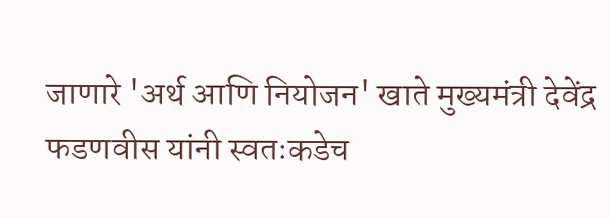जाणारे 'अर्थ आणि नियोजन' खाते मुख्यमंत्री देवेंद्र फडणवीस यांनी स्वतःकडेच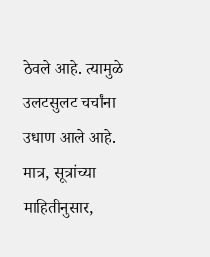ठेवले आहे. त्यामुळे उलटसुलट चर्चांना उधाण आले आहे. मात्र, सूत्रांच्या माहितीनुसार,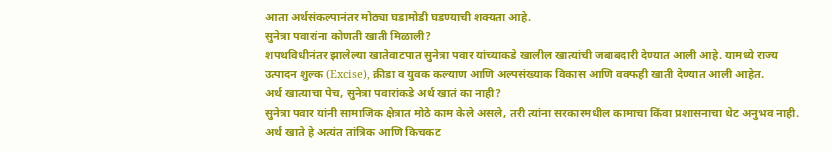आता अर्थसंकल्पानंतर मोठ्या घडामोडी घडण्याची शक्यता आहे.
सुनेत्रा पवारांना कोणती खाती मिळाली?
शपथविधीनंतर झालेल्या खातेवाटपात सुनेत्रा पवार यांच्याकडे खालील खात्यांची जबाबदारी देण्यात आली आहे. यामध्ये राज्य उत्पादन शुल्क (Excise), क्रीडा व युवक कल्याण आणि अल्पसंख्याक विकास आणि वक्फही खाती देण्यात आली आहेत.
अर्थ खात्याचा पेच, सुनेत्रा पवारांकडे अर्थ खातं का नाही?
सुनेत्रा पवार यांनी सामाजिक क्षेत्रात मोठे काम केले असले, तरी त्यांना सरकारमधील कामाचा किंवा प्रशासनाचा थेट अनुभव नाही. अर्थ खाते हे अत्यंत तांत्रिक आणि किचकट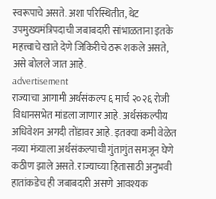स्वरूपाचे असते. अशा परिस्थितीत, थेट उपमुख्यमंत्रिपदाची जबाबदारी सांभाळताना इतके महत्त्वाचे खाते देणे जिकिरीचे ठरू शकले असते, असे बोलले जात आहे.
advertisement
राज्याचा आगामी अर्थसंकल्प ६ मार्च २०२६ रोजी विधानसभेत मांडला जाणार आहे. अर्थसंकल्पीय अधिवेशन अगदी तोंडावर आहे. इतक्या कमी वेळेत नव्या मंत्र्याला अर्थसंकल्पाची गुंतागुंत समजून घेणे कठीण झाले असते. राज्याच्या हितासाठी अनुभवी हातांकडेच ही जबाबदारी असणे आवश्यक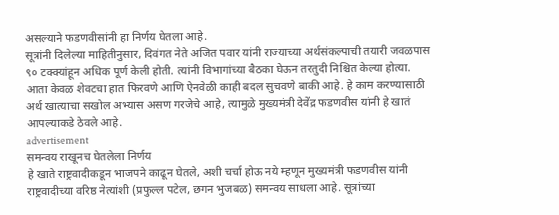असल्याने फडणवीसांनी हा निर्णय घेतला आहे.
सूत्रांनी दिलेल्या माहितीनुसार, दिवंगत नेते अजित पवार यांनी राज्याच्या अर्थसंकल्पाची तयारी जवळपास ९० टक्क्यांहून अधिक पूर्ण केली होती. त्यांनी विभागांच्या बैठका घेऊन तरतुदी निश्चित केल्या होत्या. आता केवळ शेवटचा हात फिरवणे आणि ऐनवेळी काही बदल सुचवणे बाकी आहे. हे काम करण्यासाठी अर्थ खात्याचा सखोल अभ्यास असण गरजेचे आहे, त्यामुळे मुख्यमंत्री देवेंद्र फडणवीस यांनी हे खातं आपल्याकडे ठेवले आहे.
advertisement
समन्वय राखूनच घेतलेला निर्णय
हे खाते राष्ट्रवादीकडून भाजपने काढून घेतले, अशी चर्चा होऊ नये म्हणून मुख्यमंत्री फडणवीस यांनी राष्ट्रवादीच्या वरिष्ठ नेत्यांशी (प्रफुल्ल पटेल, छगन भुजबळ) समन्वय साधला आहे. सूत्रांच्या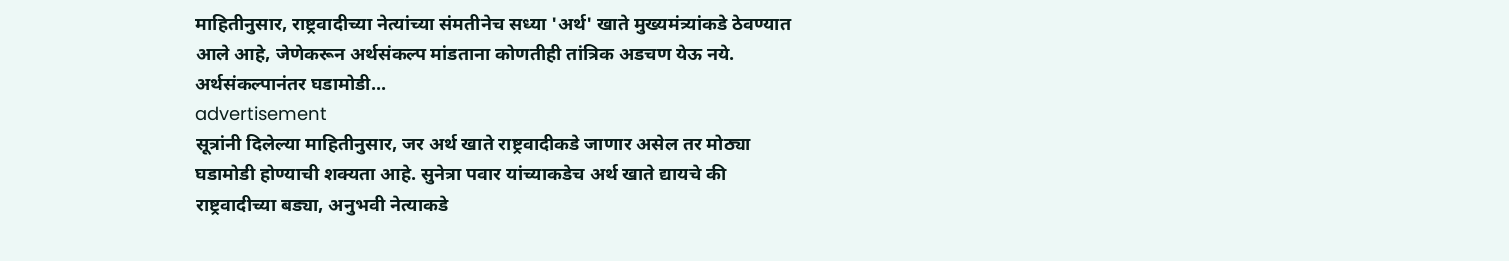माहितीनुसार, राष्ट्रवादीच्या नेत्यांच्या संमतीनेच सध्या 'अर्थ' खाते मुख्यमंत्र्यांकडे ठेवण्यात आले आहे, जेणेकरून अर्थसंकल्प मांडताना कोणतीही तांत्रिक अडचण येऊ नये.
अर्थसंकल्पानंतर घडामोडी...
advertisement
सूत्रांनी दिलेल्या माहितीनुसार, जर अर्थ खाते राष्ट्रवादीकडे जाणार असेल तर मोठ्या घडामोडी होण्याची शक्यता आहे. सुनेत्रा पवार यांच्याकडेच अर्थ खाते द्यायचे की राष्ट्रवादीच्या बड्या, अनुभवी नेत्याकडे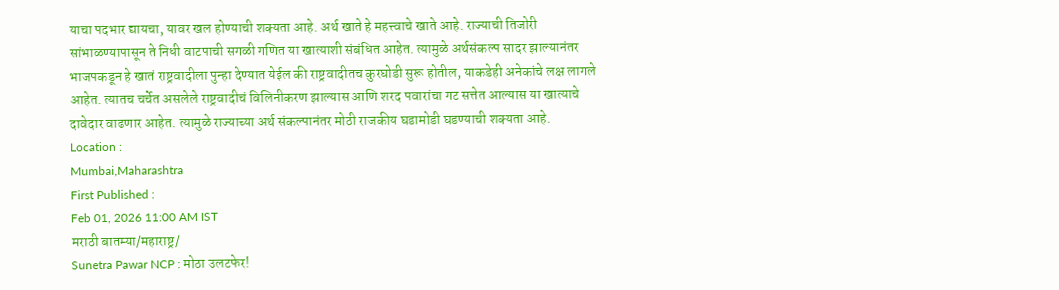याचा पदभार द्यायचा, यावर खल होण्याची शक्यता आहे. अर्थ खाते हे महत्त्वाचे खाते आहे. राज्याची तिजोरी सांभाळण्यापासून ते निधी वाटपाची सगळी गणित या खात्याशी संबंधित आहेत. त्यामुळे अर्थसंकल्प सादर झाल्यानंतर भाजपकडून हे खातं राष्ट्रवादीला पुन्हा देण्यात येईल की राष्ट्रवादीतच कुरघोडी सुरू होतील, याकडेही अनेकांचे लक्ष लागले आहेत. त्यातच चर्चेत असलेले राष्ट्रवादीचं विलिनीकरण झाल्यास आणि शरद पवारांचा गट सत्तेत आल्यास या खात्याचे दावेदार वाढणार आहेत. त्यामुळे राज्याच्या अर्थ संकल्पानंतर मोठी राजकीय घडामोडी घडण्याची शक्यता आहे.
Location :
Mumbai,Maharashtra
First Published :
Feb 01, 2026 11:00 AM IST
मराठी बातम्या/महाराष्ट्र/
Sunetra Pawar NCP : मोठा उलटफेर!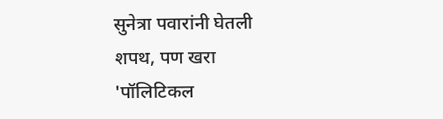सुनेत्रा पवारांनी घेतली शपथ, पण खरा 'पॉलिटिकल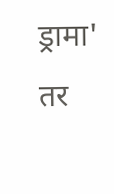ड्रामा' तर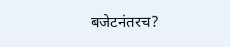बजेटनंतरच?